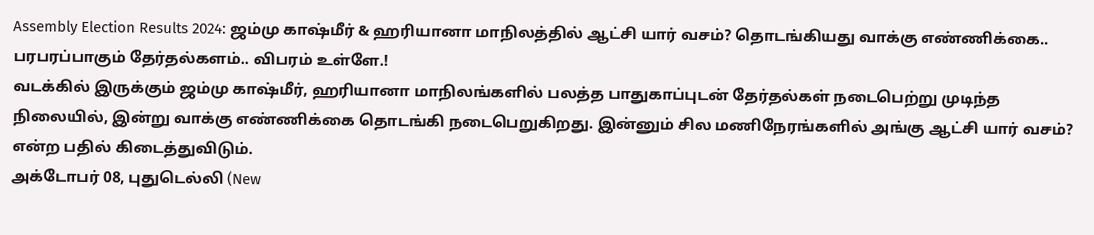Assembly Election Results 2024: ஜம்மு காஷ்மீர் & ஹரியானா மாநிலத்தில் ஆட்சி யார் வசம்? தொடங்கியது வாக்கு எண்ணிக்கை.. பரபரப்பாகும் தேர்தல்களம்.. விபரம் உள்ளே.!
வடக்கில் இருக்கும் ஜம்மு காஷ்மீர், ஹரியானா மாநிலங்களில் பலத்த பாதுகாப்புடன் தேர்தல்கள் நடைபெற்று முடிந்த நிலையில், இன்று வாக்கு எண்ணிக்கை தொடங்கி நடைபெறுகிறது. இன்னும் சில மணிநேரங்களில் அங்கு ஆட்சி யார் வசம்? என்ற பதில் கிடைத்துவிடும்.
அக்டோபர் 08, புதுடெல்லி (New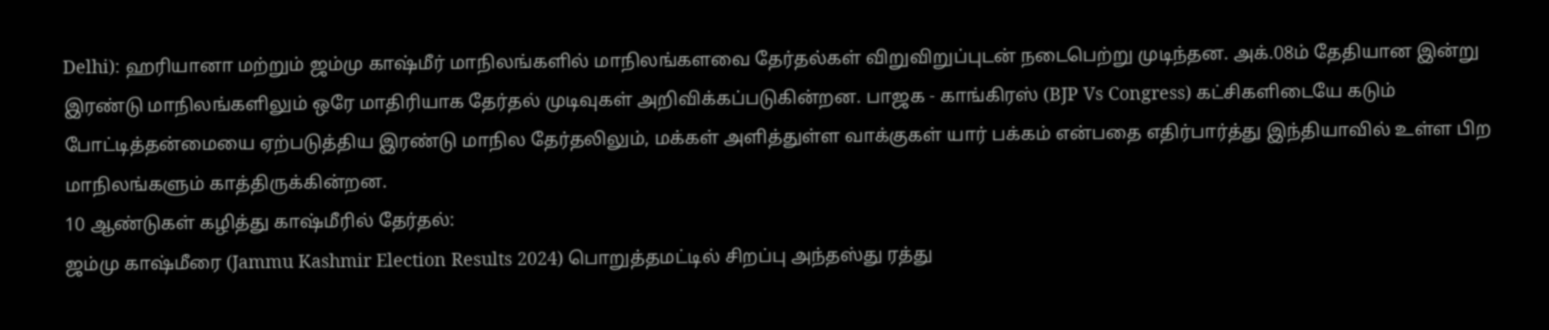Delhi): ஹரியானா மற்றும் ஜம்மு காஷ்மீர் மாநிலங்களில் மாநிலங்களவை தேர்தல்கள் விறுவிறுப்புடன் நடைபெற்று முடிந்தன. அக்.08ம் தேதியான இன்று இரண்டு மாநிலங்களிலும் ஒரே மாதிரியாக தேர்தல் முடிவுகள் அறிவிக்கப்படுகின்றன. பாஜக - காங்கிரஸ் (BJP Vs Congress) கட்சிகளிடையே கடும் போட்டித்தன்மையை ஏற்படுத்திய இரண்டு மாநில தேர்தலிலும், மக்கள் அளித்துள்ள வாக்குகள் யார் பக்கம் என்பதை எதிர்பார்த்து இந்தியாவில் உள்ள பிற மாநிலங்களும் காத்திருக்கின்றன.
10 ஆண்டுகள் கழித்து காஷ்மீரில் தேர்தல்:
ஜம்மு காஷ்மீரை (Jammu Kashmir Election Results 2024) பொறுத்தமட்டில் சிறப்பு அந்தஸ்து ரத்து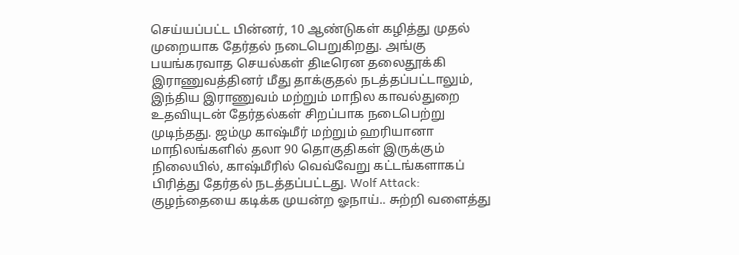செய்யப்பட்ட பின்னர், 10 ஆண்டுகள் கழித்து முதல் முறையாக தேர்தல் நடைபெறுகிறது. அங்கு பயங்கரவாத செயல்கள் திடீரென தலைதூக்கி இராணுவத்தினர் மீது தாக்குதல் நடத்தப்பட்டாலும், இந்திய இராணுவம் மற்றும் மாநில காவல்துறை உதவியுடன் தேர்தல்கள் சிறப்பாக நடைபெற்று முடிந்தது. ஜம்மு காஷ்மீர் மற்றும் ஹரியானா மாநிலங்களில் தலா 90 தொகுதிகள் இருக்கும் நிலையில், காஷ்மீரில் வெவ்வேறு கட்டங்களாகப் பிரித்து தேர்தல் நடத்தப்பட்டது. Wolf Attack: குழந்தையை கடிக்க முயன்ற ஓநாய்.. சுற்றி வளைத்து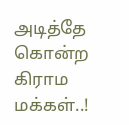அடித்தே கொன்ற கிராம மக்கள்..!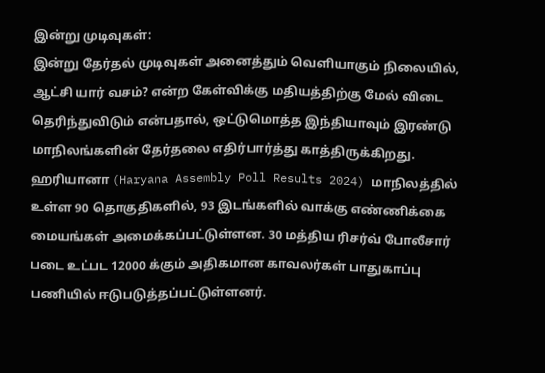இன்று முடிவுகள்:
இன்று தேர்தல் முடிவுகள் அனைத்தும் வெளியாகும் நிலையில், ஆட்சி யார் வசம்? என்ற கேள்விக்கு மதியத்திற்கு மேல் விடை தெரிந்துவிடும் என்பதால், ஒட்டுமொத்த இந்தியாவும் இரண்டு மாநிலங்களின் தேர்தலை எதிர்பார்த்து காத்திருக்கிறது. ஹரியானா (Haryana Assembly Poll Results 2024) மாநிலத்தில் உள்ள 90 தொகுதிகளில், 93 இடங்களில் வாக்கு எண்ணிக்கை மையங்கள் அமைக்கப்பட்டுள்ளன. 30 மத்திய ரிசர்வ் போலீசார் படை உட்பட 12000 க்கும் அதிகமான காவலர்கள் பாதுகாப்பு பணியில் ஈடுபடுத்தப்பட்டுள்ளனர்.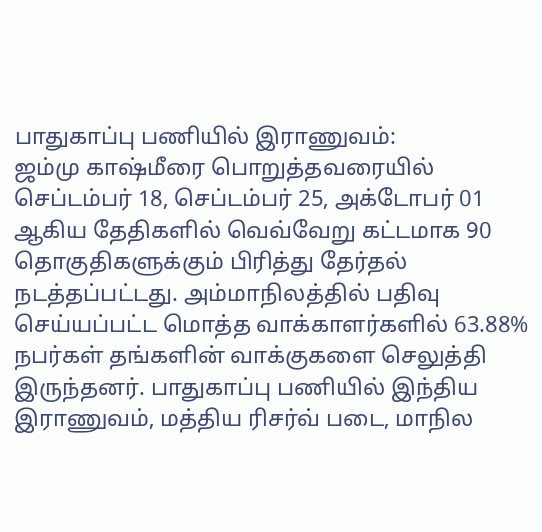பாதுகாப்பு பணியில் இராணுவம்:
ஜம்மு காஷ்மீரை பொறுத்தவரையில் செப்டம்பர் 18, செப்டம்பர் 25, அக்டோபர் 01 ஆகிய தேதிகளில் வெவ்வேறு கட்டமாக 90 தொகுதிகளுக்கும் பிரித்து தேர்தல் நடத்தப்பட்டது. அம்மாநிலத்தில் பதிவு செய்யப்பட்ட மொத்த வாக்காளர்களில் 63.88% நபர்கள் தங்களின் வாக்குகளை செலுத்தி இருந்தனர். பாதுகாப்பு பணியில் இந்திய இராணுவம், மத்திய ரிசர்வ் படை, மாநில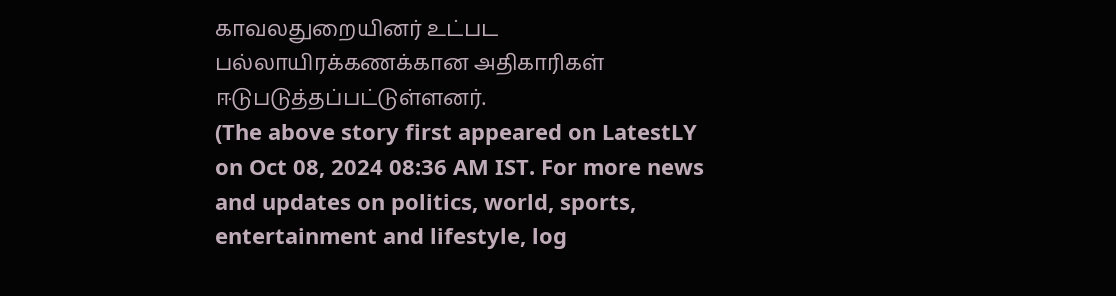காவலதுறையினர் உட்பட பல்லாயிரக்கணக்கான அதிகாரிகள் ஈடுபடுத்தப்பட்டுள்ளனர்.
(The above story first appeared on LatestLY on Oct 08, 2024 08:36 AM IST. For more news and updates on politics, world, sports, entertainment and lifestyle, log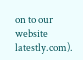on to our website latestly.com).